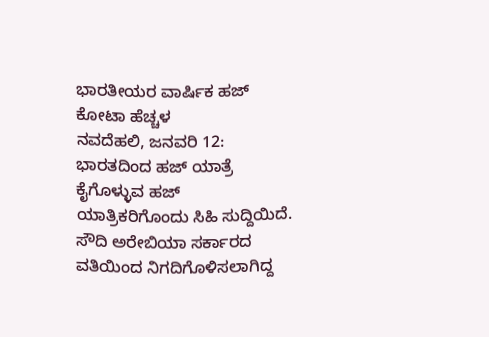ಭಾರತೀಯರ ವಾರ್ಷಿಕ ಹಜ್ ಕೋಟಾ ಹೆಚ್ಚಳ
ನವದೆಹಲಿ, ಜನವರಿ 12: ಭಾರತದಿಂದ ಹಜ್ ಯಾತ್ರೆ ಕೈಗೊಳ್ಳುವ ಹಜ್ ಯಾತ್ರಿಕರಿಗೊಂದು ಸಿಹಿ ಸುದ್ದಿಯಿದೆ. ಸೌದಿ ಅರೇಬಿಯಾ ಸರ್ಕಾರದ ವತಿಯಿಂದ ನಿಗದಿಗೊಳಿಸಲಾಗಿದ್ದ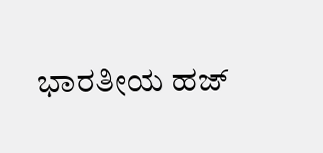ಭಾರತೀಯ ಹಜ್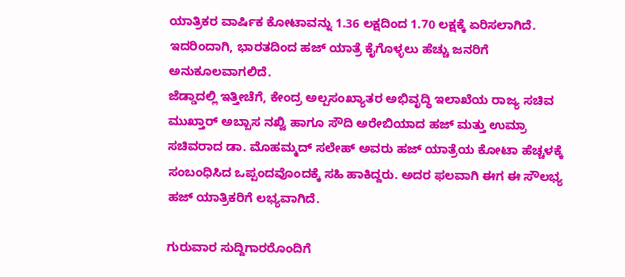ಯಾತ್ರಿಕರ ವಾರ್ಷಿಕ ಕೋಟಾವನ್ನು 1.36 ಲಕ್ಷದಿಂದ 1.70 ಲಕ್ಷಕ್ಕೆ ಏರಿಸಲಾಗಿದೆ. ಇದರಿಂದಾಗಿ, ಭಾರತದಿಂದ ಹಜ್ ಯಾತ್ರೆ ಕೈಗೊಳ್ಳಲು ಹೆಚ್ಚು ಜನರಿಗೆ ಅನುಕೂಲವಾಗಲಿದೆ.
ಜೆಡ್ಡಾದಲ್ಲಿ ಇತ್ತೀಚೆಗೆ, ಕೇಂದ್ರ ಅಲ್ಪಸಂಖ್ಯಾತರ ಅಭಿವೃದ್ಧಿ ಇಲಾಖೆಯ ರಾಜ್ಯ ಸಚಿವ ಮುಖ್ತಾರ್ ಅಬ್ಬಾಸ ನಖ್ವಿ ಹಾಗೂ ಸೌದಿ ಅರೇಬಿಯಾದ ಹಜ್ ಮತ್ತು ಉಮ್ರಾ ಸಚಿವರಾದ ಡಾ. ಮೊಹಮ್ಮದ್ ಸಲೇಹ್ ಅವರು ಹಜ್ ಯಾತ್ರೆಯ ಕೋಟಾ ಹೆಚ್ಚಳಕ್ಕೆ ಸಂಬಂಧಿಸಿದ ಒಪ್ಪಂದವೊಂದಕ್ಕೆ ಸಹಿ ಹಾಕಿದ್ದರು. ಅದರ ಫಲವಾಗಿ ಈಗ ಈ ಸೌಲಭ್ಯ ಹಜ್ ಯಾತ್ರಿಕರಿಗೆ ಲಭ್ಯವಾಗಿದೆ.

ಗುರುವಾರ ಸುದ್ದಿಗಾರರೊಂದಿಗೆ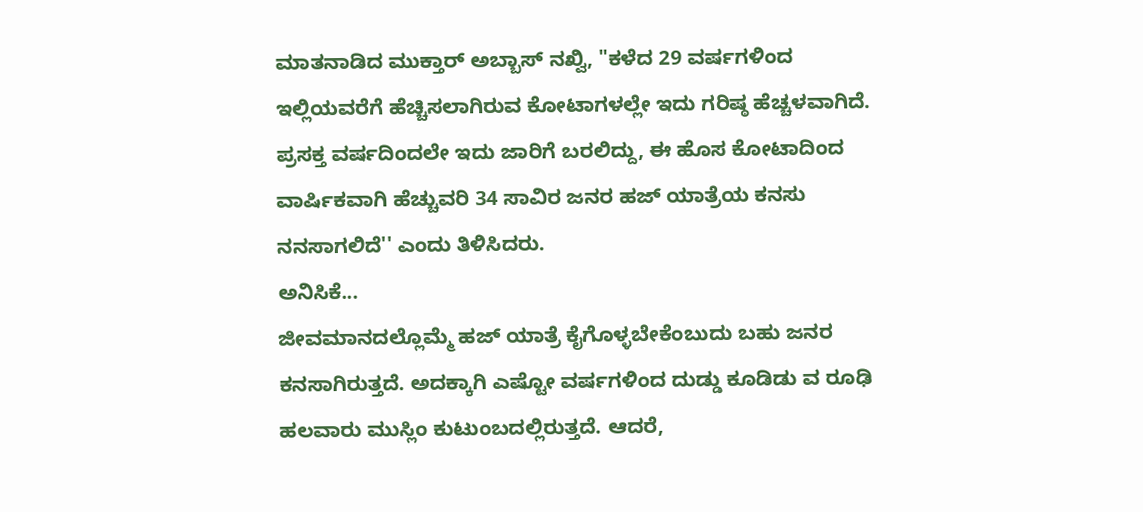ಮಾತನಾಡಿದ ಮುಕ್ತಾರ್ ಅಬ್ಬಾಸ್ ನಖ್ವಿ, "ಕಳೆದ 29 ವರ್ಷಗಳಿಂದ ಇಲ್ಲಿಯವರೆಗೆ ಹೆಚ್ಚಿಸಲಾಗಿರುವ ಕೋಟಾಗಳಲ್ಲೇ ಇದು ಗರಿಷ್ಠ ಹೆಚ್ಚಳವಾಗಿದೆ. ಪ್ರಸಕ್ತ ವರ್ಷದಿಂದಲೇ ಇದು ಜಾರಿಗೆ ಬರಲಿದ್ದು, ಈ ಹೊಸ ಕೋಟಾದಿಂದ ವಾರ್ಷಿಕವಾಗಿ ಹೆಚ್ಚುವರಿ 34 ಸಾವಿರ ಜನರ ಹಜ್ ಯಾತ್ರೆಯ ಕನಸು ನನಸಾಗಲಿದೆ'' ಎಂದು ತಿಳಿಸಿದರು.
ಅನಿಸಿಕೆ...
ಜೀವಮಾನದಲ್ಲೊಮ್ಮೆ ಹಜ್ ಯಾತ್ರೆ ಕೈಗೊಳ್ಳಬೇಕೆಂಬುದು ಬಹು ಜನರ ಕನಸಾಗಿರುತ್ತದೆ. ಅದಕ್ಕಾಗಿ ಎಷ್ಟೋ ವರ್ಷಗಳಿಂದ ದುಡ್ಡು ಕೂಡಿಡು ವ ರೂಢಿ ಹಲವಾರು ಮುಸ್ಲಿಂ ಕುಟುಂಬದಲ್ಲಿರುತ್ತದೆ. ಆದರೆ,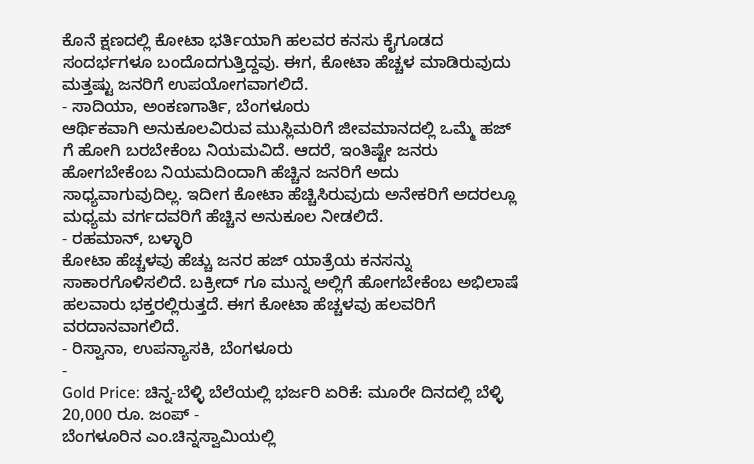ಕೊನೆ ಕ್ಷಣದಲ್ಲಿ ಕೋಟಾ ಭರ್ತಿಯಾಗಿ ಹಲವರ ಕನಸು ಕೈಗೂಡದ ಸಂದರ್ಭಗಳೂ ಬಂದೊದಗುತ್ತಿದ್ದವು. ಈಗ, ಕೋಟಾ ಹೆಚ್ಚಳ ಮಾಡಿರುವುದು ಮತ್ತಷ್ಟು ಜನರಿಗೆ ಉಪಯೋಗವಾಗಲಿದೆ.
- ಸಾದಿಯಾ, ಅಂಕಣಗಾರ್ತಿ, ಬೆಂಗಳೂರು
ಆರ್ಥಿಕವಾಗಿ ಅನುಕೂಲವಿರುವ ಮುಸ್ಲಿಮರಿಗೆ ಜೀವಮಾನದಲ್ಲಿ ಒಮ್ಮೆ ಹಜ್ ಗೆ ಹೋಗಿ ಬರಬೇಕೆಂಬ ನಿಯಮವಿದೆ. ಆದರೆ, ಇಂತಿಷ್ಟೇ ಜನರು ಹೋಗಬೇಕೆಂಬ ನಿಯಮದಿಂದಾಗಿ ಹೆಚ್ಚಿನ ಜನರಿಗೆ ಅದು ಸಾಧ್ಯವಾಗುವುದಿಲ್ಲ. ಇದೀಗ ಕೋಟಾ ಹೆಚ್ಚಿಸಿರುವುದು ಅನೇಕರಿಗೆ ಅದರಲ್ಲೂ ಮಧ್ಯಮ ವರ್ಗದವರಿಗೆ ಹೆಚ್ಚಿನ ಅನುಕೂಲ ನೀಡಲಿದೆ.
- ರಹಮಾನ್, ಬಳ್ಳಾರಿ
ಕೋಟಾ ಹೆಚ್ಚಳವು ಹೆಚ್ಚು ಜನರ ಹಜ್ ಯಾತ್ರೆಯ ಕನಸನ್ನು ಸಾಕಾರಗೊಳಿಸಲಿದೆ. ಬಕ್ರೀದ್ ಗೂ ಮುನ್ನ ಅಲ್ಲಿಗೆ ಹೋಗಬೇಕೆಂಬ ಅಭಿಲಾಷೆ ಹಲವಾರು ಭಕ್ತರಲ್ಲಿರುತ್ತದೆ. ಈಗ ಕೋಟಾ ಹೆಚ್ಚಳವು ಹಲವರಿಗೆ ವರದಾನವಾಗಲಿದೆ.
- ರಿಸ್ವಾನಾ, ಉಪನ್ಯಾಸಕಿ, ಬೆಂಗಳೂರು
-
Gold Price: ಚಿನ್ನ-ಬೆಳ್ಳಿ ಬೆಲೆಯಲ್ಲಿ ಭರ್ಜರಿ ಏರಿಕೆ: ಮೂರೇ ದಿನದಲ್ಲಿ ಬೆಳ್ಳಿ 20,000 ರೂ. ಜಂಪ್ -
ಬೆಂಗಳೂರಿನ ಎಂ.ಚಿನ್ನಸ್ವಾಮಿಯಲ್ಲಿ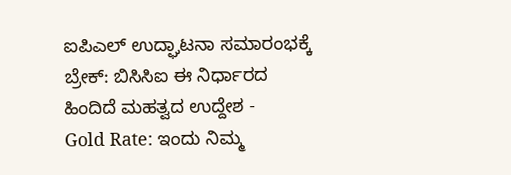ಐಪಿಎಲ್ ಉದ್ಘಾಟನಾ ಸಮಾರಂಭಕ್ಕೆ ಬ್ರೇಕ್: ಬಿಸಿಸಿಐ ಈ ನಿರ್ಧಾರದ ಹಿಂದಿದೆ ಮಹತ್ವದ ಉದ್ದೇಶ -
Gold Rate: ಇಂದು ನಿಮ್ಮ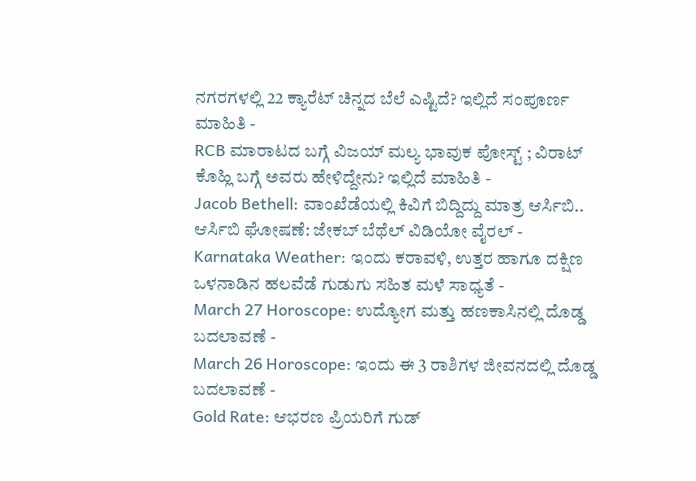ನಗರಗಳಲ್ಲಿ 22 ಕ್ಯಾರೆಟ್ ಚಿನ್ನದ ಬೆಲೆ ಎಷ್ಟಿದೆ? ಇಲ್ಲಿದೆ ಸಂಪೂರ್ಣ ಮಾಹಿತಿ -
RCB ಮಾರಾಟದ ಬಗ್ಗೆ ವಿಜಯ್ ಮಲ್ಯ ಭಾವುಕ ಪೋಸ್ಟ್ ; ವಿರಾಟ್ ಕೊಹ್ಲಿ ಬಗ್ಗೆ ಅವರು ಹೇಳಿದ್ದೇನು? ಇಲ್ಲಿದೆ ಮಾಹಿತಿ -
Jacob Bethell: ವಾಂಖೆಡೆಯಲ್ಲಿ ಕಿವಿಗೆ ಬಿದ್ದಿದ್ದು ಮಾತ್ರ ಆರ್ಸಿಬಿ.. ಆರ್ಸಿಬಿ ಘೋಷಣೆ: ಜೇಕಬ್ ಬೆಥೆಲ್ ವಿಡಿಯೋ ವೈರಲ್ -
Karnataka Weather: ಇಂದು ಕರಾವಳಿ, ಉತ್ತರ ಹಾಗೂ ದಕ್ಷಿಣ ಒಳನಾಡಿನ ಹಲವೆಡೆ ಗುಡುಗು ಸಹಿತ ಮಳೆ ಸಾಧ್ಯತೆ -
March 27 Horoscope: ಉದ್ಯೋಗ ಮತ್ತು ಹಣಕಾಸಿನಲ್ಲಿ ದೊಡ್ಡ ಬದಲಾವಣೆ -
March 26 Horoscope: ಇಂದು ಈ 3 ರಾಶಿಗಳ ಜೀವನದಲ್ಲಿ ದೊಡ್ಡ ಬದಲಾವಣೆ -
Gold Rate: ಆಭರಣ ಪ್ರಿಯರಿಗೆ ಗುಡ್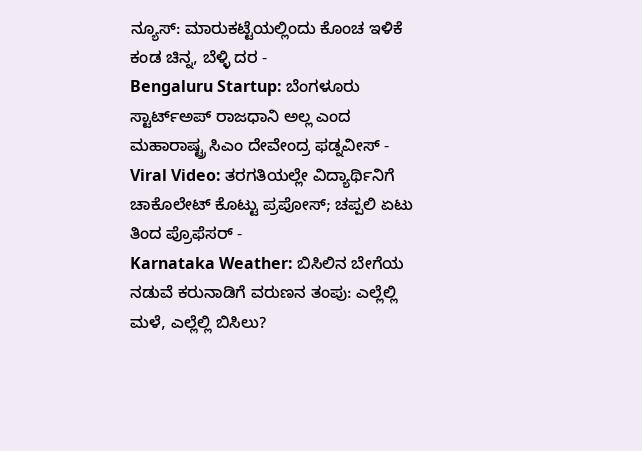ನ್ಯೂಸ್: ಮಾರುಕಟ್ಟೆಯಲ್ಲಿಂದು ಕೊಂಚ ಇಳಿಕೆ ಕಂಡ ಚಿನ್ನ, ಬೆಳ್ಳಿ ದರ -
Bengaluru Startup: ಬೆಂಗಳೂರು ಸ್ಟಾರ್ಟ್ಅಪ್ ರಾಜಧಾನಿ ಅಲ್ಲ ಎಂದ ಮಹಾರಾಷ್ಟ್ರ ಸಿಎಂ ದೇವೇಂದ್ರ ಫಡ್ನವೀಸ್ -
Viral Video: ತರಗತಿಯಲ್ಲೇ ವಿದ್ಯಾರ್ಥಿನಿಗೆ ಚಾಕೊಲೇಟ್ ಕೊಟ್ಟು ಪ್ರಪೋಸ್; ಚಪ್ಪಲಿ ಏಟು ತಿಂದ ಪ್ರೊಫೆಸರ್ -
Karnataka Weather: ಬಿಸಿಲಿನ ಬೇಗೆಯ ನಡುವೆ ಕರುನಾಡಿಗೆ ವರುಣನ ತಂಪು: ಎಲ್ಲೆಲ್ಲಿ ಮಳೆ, ಎಲ್ಲೆಲ್ಲಿ ಬಿಸಿಲು?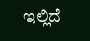ಇಲ್ಲಿದೆ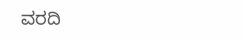ವರದಿ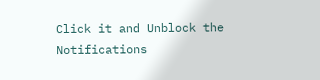Click it and Unblock the Notifications